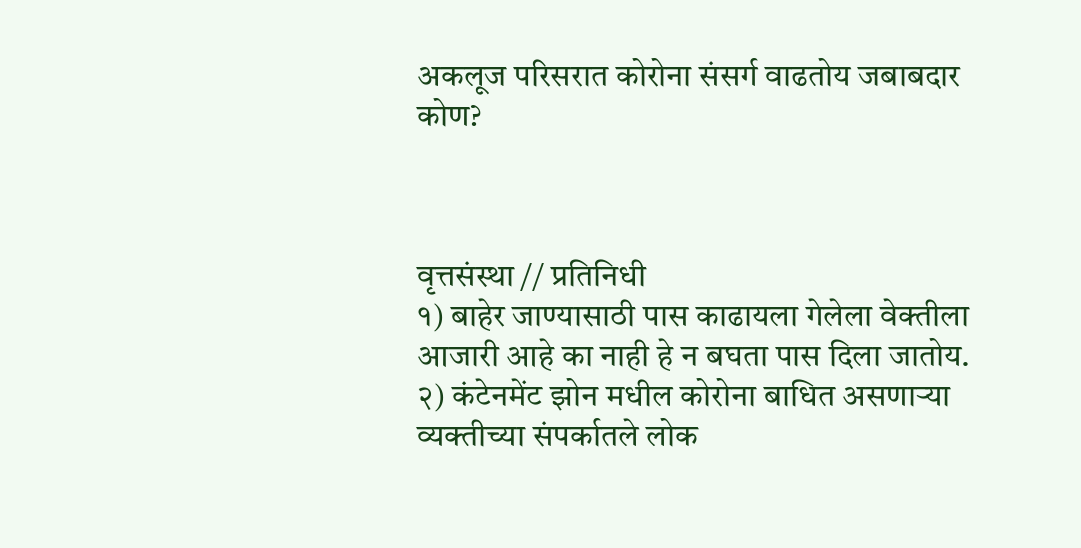अकलूज परिसरात कोरोना संसर्ग वाढतोय जबाबदार कोण?



वृत्तसंस्था // प्रतिनिधी
१) बाहेर जाण्यासाठी पास काढायला गेलेला वेक्तीला आजारी आहे का नाही हे न बघता पास दिला जातोय.
२) कंटेनमेंट झोन मधील कोरोना बाधित असणाऱ्या व्यक्तीच्या संपर्कातले लोक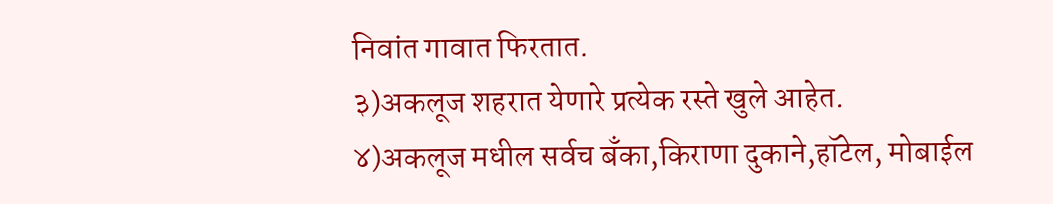निवांत गावात फिरतात.
३)अकलूज शहरात येणारे प्रत्येक रस्ते खुले आहेत.
४)अकलूज मधील सर्वच बँका,किराणा दुकाने,हॉटेल, मोबाईल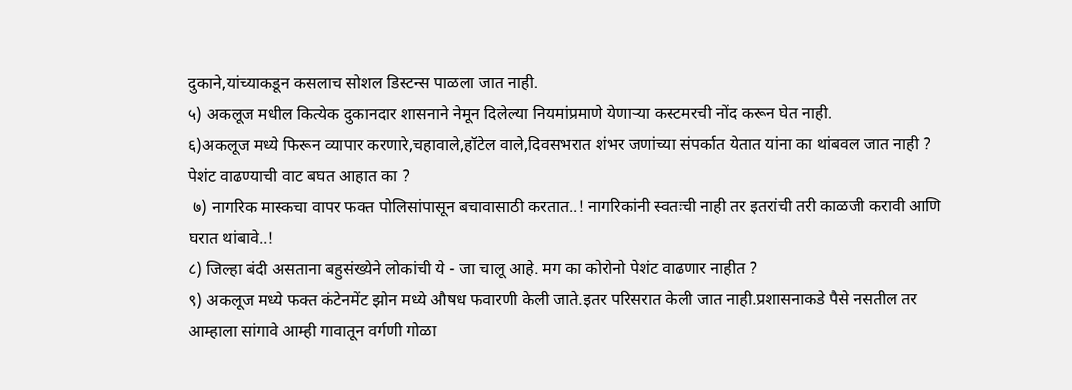दुकाने,यांच्याकडून कसलाच सोशल डिस्टन्स पाळला जात नाही.
५) अकलूज मधील कित्येक दुकानदार शासनाने नेमून दिलेल्या नियमांप्रमाणे येणाऱ्या कस्टमरची नोंद करून घेत नाही.
६)अकलूज मध्ये फिरून व्यापार करणारे,चहावाले,हॉटेल वाले,दिवसभरात शंभर जणांच्या संपर्कात येतात यांना का थांबवल जात नाही ? पेशंट वाढण्याची वाट बघत आहात का ?
 ७) नागरिक मास्कचा वापर फक्त पोलिसांपासून बचावासाठी करतात..! नागरिकांनी स्वतःची नाही तर इतरांची तरी काळजी करावी आणि घरात थांबावे..!
८) जिल्हा बंदी असताना बहुसंख्येने लोकांची ये - जा चालू आहे. मग का कोरोनो पेशंट वाढणार नाहीत ?
९) अकलूज मध्ये फक्त कंटेनमेंट झोन मध्ये औषध फवारणी केली जाते.इतर परिसरात केली जात नाही.प्रशासनाकडे पैसे नसतील तर आम्हाला सांगावे आम्ही गावातून वर्गणी गोळा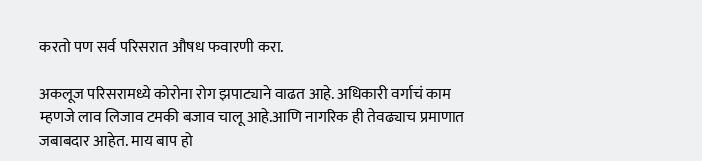करतो पण सर्व परिसरात औषध फवारणी करा.

अकलूज परिसरामध्ये कोरोना रोग झपाट्याने वाढत आहे. अधिकारी वर्गाचं काम म्हणजे लाव लिजाव टमकी बजाव चालू आहे.आणि नागरिक ही तेवढ्याच प्रमाणात जबाबदार आहेत. माय बाप हो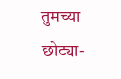तुमच्या छोट्या-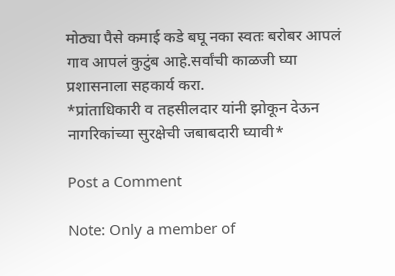मोठ्या पैसे कमाई कडे बघू नका स्वतः बरोबर आपलं गाव आपलं कुटुंब आहे.सर्वांची काळजी घ्या प्रशासनाला सहकार्य करा.
*प्रांताधिकारी व तहसीलदार यांनी झोकून देऊन नागरिकांच्या सुरक्षेची जबाबदारी घ्यावी*

Post a Comment

Note: Only a member of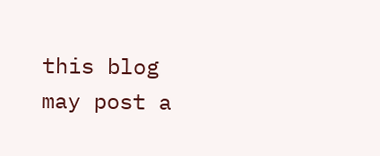this blog may post a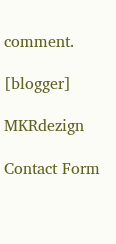comment.

[blogger]

MKRdezign

Contact Form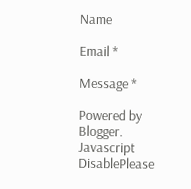Name

Email *

Message *

Powered by Blogger.
Javascript DisablePlease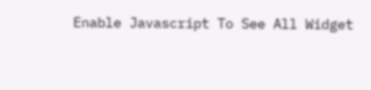Enable Javascript To See All Widget